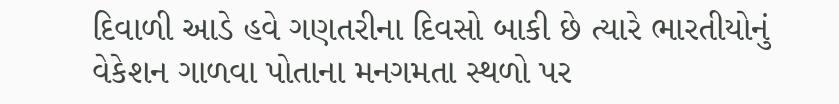દિવાળી આડે હવે ગણતરીના દિવસો બાકી છે ત્યારે ભારતીયોનું વેકેશન ગાળવા પોતાના મનગમતા સ્થળો પર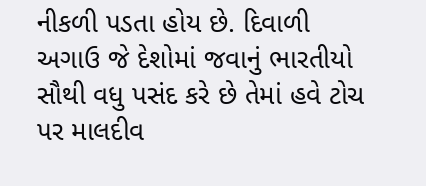નીકળી પડતા હોય છે. દિવાળી અગાઉ જે દેશોમાં જવાનું ભારતીયો સૌથી વધુ પસંદ કરે છે તેમાં હવે ટોચ પર માલદીવ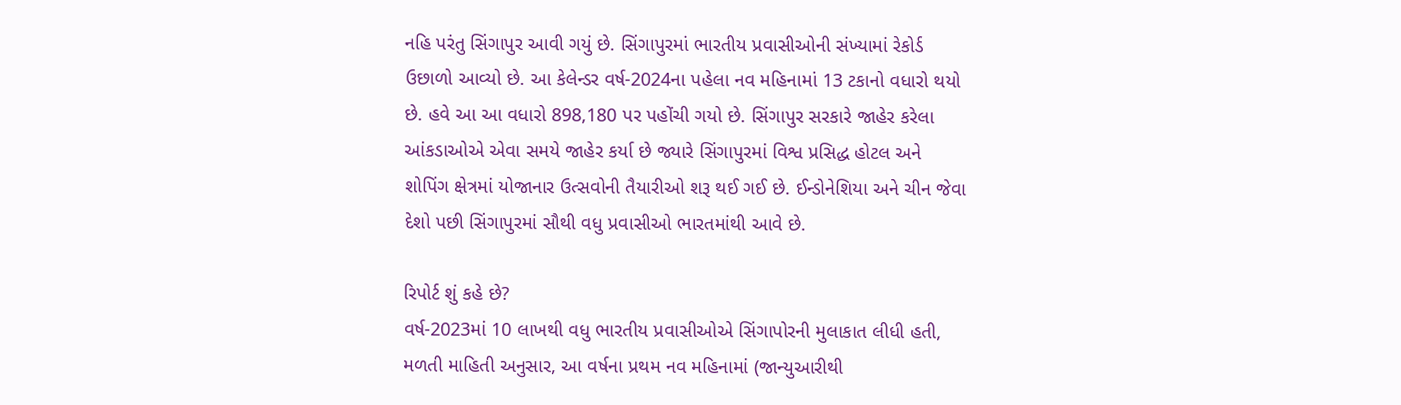નહિ પરંતુ સિંગાપુર આવી ગયું છે. સિંગાપુરમાં ભારતીય પ્રવાસીઓની સંખ્યામાં રેકોર્ડ ઉછાળો આવ્યો છે. આ કેલેન્ડર વર્ષ-2024ના પહેલા નવ મહિનામાં 13 ટકાનો વધારો થયો છે. હવે આ આ વધારો 898,180 પર પહોંચી ગયો છે. સિંગાપુર સરકારે જાહેર કરેલા આંકડાઓએ એવા સમયે જાહેર કર્યા છે જ્યારે સિંગાપુરમાં વિશ્વ પ્રસિદ્ધ હોટલ અને શોપિંગ ક્ષેત્રમાં યોજાનાર ઉત્સવોની તૈયારીઓ શરૂ થઈ ગઈ છે. ઈન્ડોનેશિયા અને ચીન જેવા દેશો પછી સિંગાપુરમાં સૌથી વધુ પ્રવાસીઓ ભારતમાંથી આવે છે.

રિપોર્ટ શું કહે છે?
વર્ષ-2023માં 10 લાખથી વધુ ભારતીય પ્રવાસીઓએ સિંગાપોરની મુલાકાત લીધી હતી, મળતી માહિતી અનુસાર, આ વર્ષના પ્રથમ નવ મહિનામાં (જાન્યુઆરીથી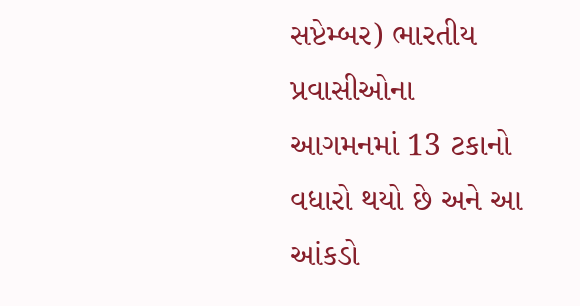સપ્ટેમ્બર) ભારતીય પ્રવાસીઓના આગમનમાં 13 ટકાનો વધારો થયો છે અને આ આંકડો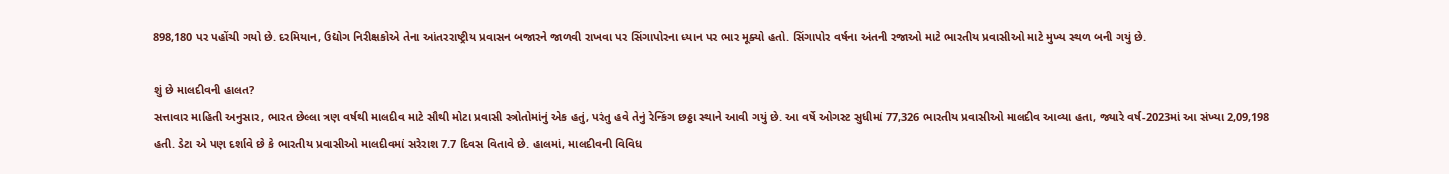898,180 પર પહોંચી ગયો છે. દરમિયાન, ઉદ્યોગ નિરીક્ષકોએ તેના આંતરરાષ્ટ્રીય પ્રવાસન બજારને જાળવી રાખવા પર સિંગાપોરના ધ્યાન પર ભાર મૂક્યો હતો. સિંગાપોર વર્ષના અંતની રજાઓ માટે ભારતીય પ્રવાસીઓ માટે મુખ્ય સ્થળ બની ગયું છે.

શું છે માલદીવની હાલત?
સત્તાવાર માહિતી અનુસાર, ભારત છેલ્લા ત્રણ વર્ષથી માલદીવ માટે સૌથી મોટા પ્રવાસી સ્ત્રોતોમાંનું એક હતું, પરંતુ હવે તેનું રેન્કિંગ છઠ્ઠા સ્થાને આવી ગયું છે. આ વર્ષે ઓગસ્ટ સુધીમાં 77,326 ભારતીય પ્રવાસીઓ માલદીવ આવ્યા હતા, જ્યારે વર્ષ-2023માં આ સંખ્યા 2,09,198 હતી. ડેટા એ પણ દર્શાવે છે કે ભારતીય પ્રવાસીઓ માલદીવમાં સરેરાશ 7.7 દિવસ વિતાવે છે. હાલમાં, માલદીવની વિવિધ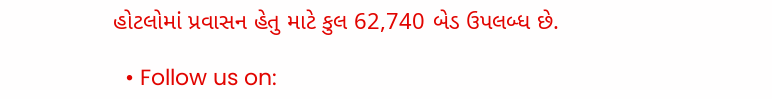હોટલોમાં પ્રવાસન હેતુ માટે કુલ 62,740 બેડ ઉપલબ્ધ છે.

  • Follow us on: